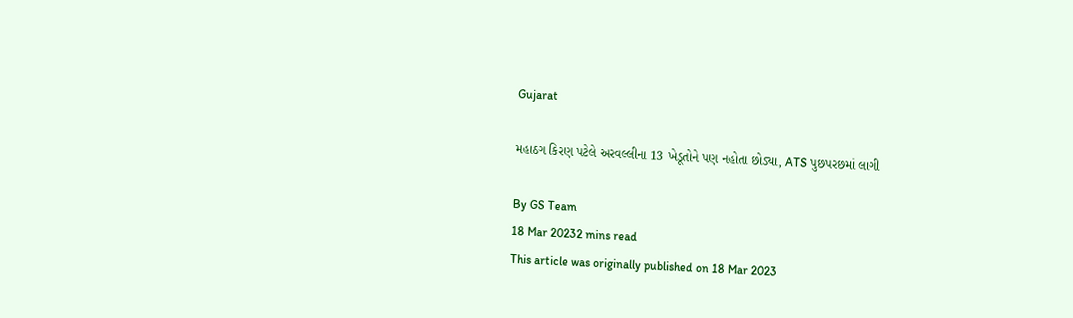Gujarat

મહાઠગ કિરણ પટેલે અરવલ્લીના 13 ખેડૂતોને પણ નહોતા છોડ્યા, ATS પુછપરછમાં લાગી

By GS Team
18 Mar 20232 mins read
This article was originally published on 18 Mar 2023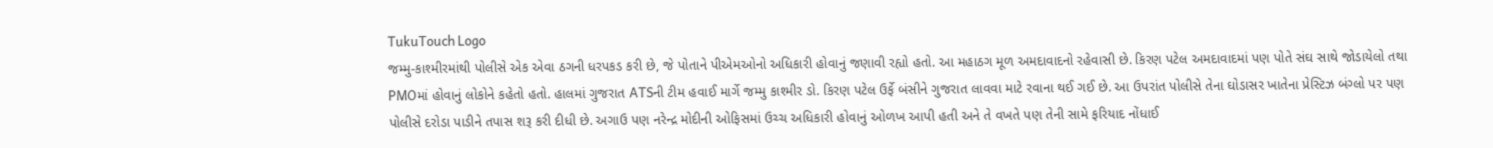TukuTouch Logo
જમ્મુ-કાશ્મીરમાંથી પોલીસે એક એવા ઠગની ધરપકડ કરી છે, જે પોતાને પીએમઓનો અધિકારી હોવાનું જણાવી રહ્યો હતો. આ મહાઠગ મૂળ અમદાવાદનો રહેવાસી છે. કિરણ પટેલ અમદાવાદમાં પણ પોતે સંઘ સાથે જોડાયેલો તથા PMOમાં હોવાનું લોકોને કહેતો હતો. હાલમાં ગુજરાત ATSની ટીમ હવાઈ માર્ગે જમ્મુ કાશ્મીર ડો. કિરણ પટેલ ઉર્ફે બંસીને ગુજરાત લાવવા માટે રવાના થઈ ગઈ છે. આ ઉપરાંત પોલીસે તેના ઘોડાસર ખાતેના પ્રેસ્ટિઝ બંગ્લો પર પણ પોલીસે દરોડા પાડીને તપાસ શરૂ કરી દીધી છે. અગાઉ પણ નરેન્દ્ર મોદીની ઓફિસમાં ઉચ્ચ અધિકારી હોવાનું ઓળખ આપી હતી અને તે વખતે પણ તેની સામે ફરિયાદ નોંધાઈ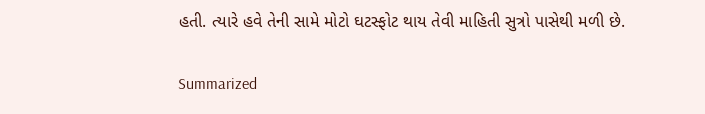હતી. ત્યારે હવે તેની સામે મોટો ઘટસ્ફોટ થાય તેવી માહિતી સુત્રો પાસેથી મળી છે.

Summarized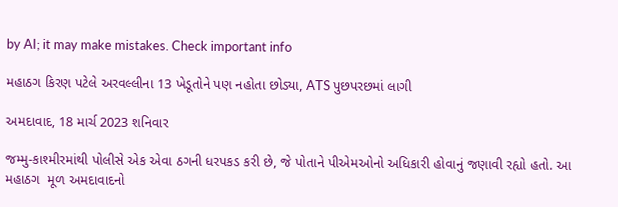by AI; it may make mistakes. Check important info

મહાઠગ કિરણ પટેલે અરવલ્લીના 13 ખેડૂતોને પણ નહોતા છોડ્યા, ATS પુછપરછમાં લાગી

અમદાવાદ, 18 માર્ચ 2023 શનિવાર

જમ્મુ-કાશ્મીરમાંથી પોલીસે એક એવા ઠગની ધરપકડ કરી છે, જે પોતાને પીએમઓનો અધિકારી હોવાનું જણાવી રહ્યો હતો. આ મહાઠગ  મૂળ અમદાવાદનો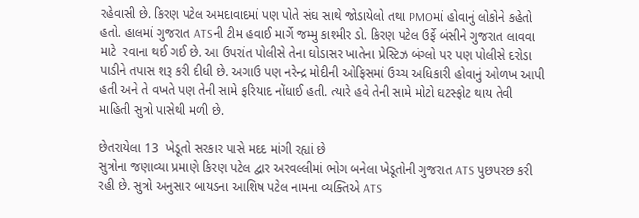રહેવાસી છે. કિરણ પટેલ અમદાવાદમાં પણ પોતે સંઘ સાથે જોડાયેલો તથા PMOમાં હોવાનું લોકોને કહેતો હતો. હાલમાં ગુજરાત ATSની ટીમ હવાઈ માર્ગે જમ્મુ કાશ્મીર ડો. કિરણ પટેલ ઉર્ફે બંસીને ગુજરાત લાવવા માટે  રવાના થઈ ગઈ છે. આ ઉપરાંત પોલીસે તેના ઘોડાસર ખાતેના પ્રેસ્ટિઝ બંગ્લો પર પણ પોલીસે દરોડા પાડીને તપાસ શરૂ કરી દીધી છે. અગાઉ પણ નરેન્દ્ર મોદીની ઓફિસમાં ઉચ્ચ અધિકારી હોવાનું ઓળખ આપી હતી અને તે વખતે પણ તેની સામે ફરિયાદ નોંધાઈ હતી. ત્યારે હવે તેની સામે મોટો ઘટસ્ફોટ થાય તેવી માહિતી સુત્રો પાસેથી મળી છે.

છેતરાયેલા 13  ખેડૂતો સરકાર પાસે મદદ માંગી રહ્યાં છે
સુત્રોના જણાવ્યા પ્રમાણે કિરણ પટેલ દ્વાર અરવલ્લીમાં ભોગ બનેલા ખેડૂતોની ગુજરાત ATS પુછપરછ કરી રહી છે. સુત્રો અનુસાર બાયડના આશિષ પટેલ નામના વ્યક્તિએ ATS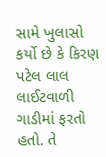સામે ખુલાસો કર્યો છે કે કિરણ પટેલ લાલ લાઈટવાળી ગાડીમાં ફરતો હતો. તે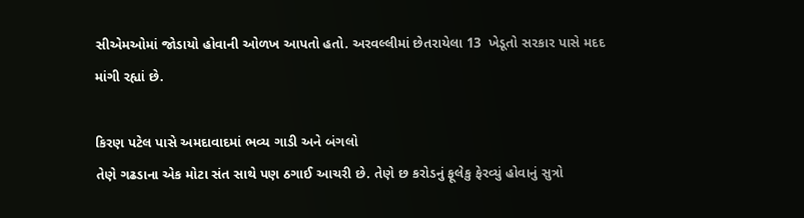સીએમઓમાં જોડાયો હોવાની ઓળખ આપતો હતો. અરવલ્લીમાં છેતરાયેલા 13  ખેડૂતો સરકાર પાસે મદદ માંગી રહ્યાં છે.

કિરણ પટેલ પાસે અમદાવાદમાં ભવ્ય ગાડી અને બંગલો
તેણે ગઢડાના એક મોટા સંત સાથે પણ ઠગાઈ આચરી છે. તેણે છ કરોડનું ફૂલેકુ ફેરવ્યું હોવાનું સુત્રો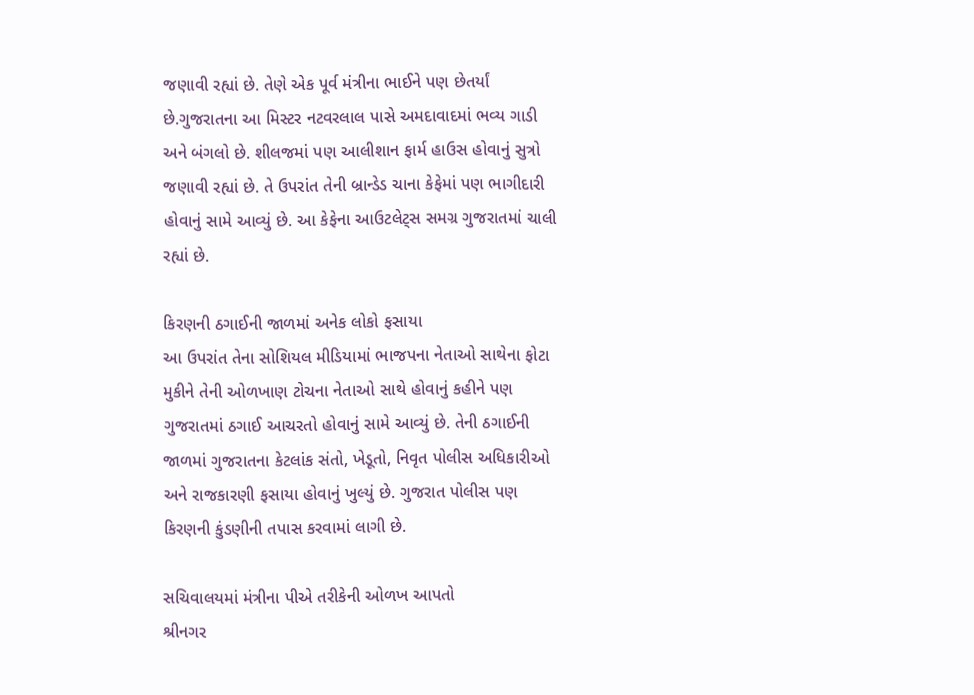જણાવી રહ્યાં છે. તેણે એક પૂર્વ મંત્રીના ભાઈને પણ છેતર્યાં છે.ગુજરાતના આ મિસ્ટર નટવરલાલ પાસે અમદાવાદમાં ભવ્ય ગાડી અને બંગલો છે. શીલજમાં પણ આલીશાન ફાર્મ હાઉસ હોવાનું સુત્રો જણાવી રહ્યાં છે. તે ઉપરાંત તેની બ્રાન્ડેડ ચાના કેફેમાં પણ ભાગીદારી હોવાનું સામે આવ્યું છે. આ કેફેના આઉટલેટ્સ સમગ્ર ગુજરાતમાં ચાલી રહ્યાં છે.

કિરણની ઠગાઈની જાળમાં અનેક લોકો ફસાયા
આ ઉપરાંત તેના સોશિયલ મીડિયામાં ભાજપના નેતાઓ સાથેના ફોટા મુકીને તેની ઓળખાણ ટોચના નેતાઓ સાથે હોવાનું કહીને પણ ગુજરાતમાં ઠગાઈ આચરતો હોવાનું સામે આવ્યું છે. તેની ઠગાઈની જાળમાં ગુજરાતના કેટલાંક સંતો, ખેડૂતો, નિવૃત પોલીસ અધિકારીઓ અને રાજકારણી ફસાયા હોવાનું ખુલ્યું છે. ગુજરાત પોલીસ પણ કિરણની કુંડણીની તપાસ કરવામાં લાગી છે.

સચિવાલયમાં મંત્રીના પીએ તરીકેની ઓળખ આપતો
શ્રીનગર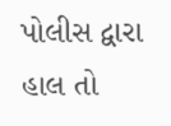પોલીસ દ્વારા હાલ તો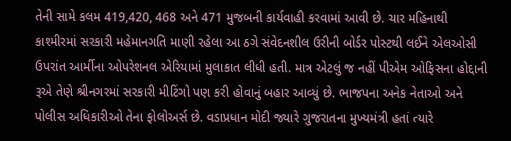તેની સામે કલમ 419,420, 468 અને 471 મુજબની કાર્યવાહી કરવામાં આવી છે. ચાર મહિનાથી કાશ્મીરમાં સરકારી મહેમાનગતિ માણી રહેલા આ ઠગે સંવેદનશીલ ઉરીની બોર્ડર પોસ્ટથી લઈને એલઓસી ઉપરાંત આર્મીના ઓપરેશનલ એરિયામાં મુલાકાત લીધી હતી. માત્ર એટલું જ નહીં પીએમ ઓફિસના હોદ્દાની રૂએ તેણે શ્રીનગરમાં સરકારી મીટિંગો પણ કરી હોવાનું બહાર આવ્યું છે. ભાજપના અનેક નેતાઓ અને પોલીસ અધિકારીઓ તેના ફોલોઅર્સ છે. વડાપ્રધાન મોદી જ્યારે ગુજરાતના મુખ્યમંત્રી હતાં ત્યારે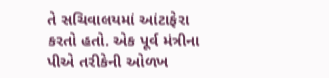તે સચિવાલયમાં આંટાફેરા કરતો હતો. એક પૂર્વ મંત્રીના પીએ તરીકેની ઓળખ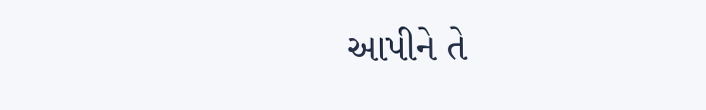આપીને તે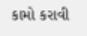કામો કરાવી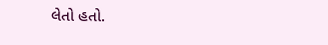લેતો હતો.